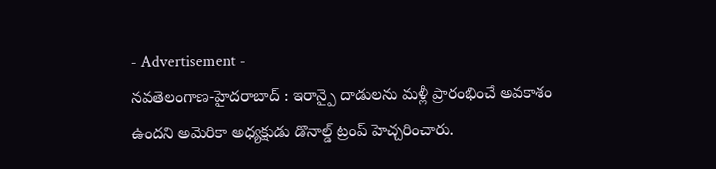- Advertisement -
నవతెలంగాణ-హైదరాబాద్ : ఇరాన్పై దాడులను మళ్లీ ప్రారంభించే అవకాశం ఉందని అమెరికా అధ్యక్షుడు డొనాల్డ్ ట్రంప్ హెచ్చరించారు.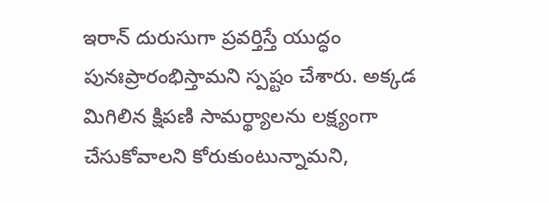ఇరాన్ దురుసుగా ప్రవర్తిస్తే యుద్ధం పునఃప్రారంభిస్తామని స్పష్టం చేశారు. అక్కడ మిగిలిన క్షిపణి సామర్థ్యాలను లక్ష్యంగా చేసుకోవాలని కోరుకుంటున్నామని,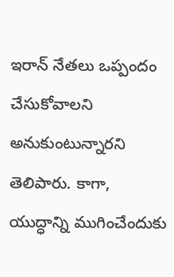ఇరాన్ నేతలు ఒప్పందం చేసుకోవాలని అనుకుంటున్నారని తెలిపారు. కాగా, యుద్ధాన్ని ముగించేందుకు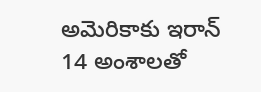అమెరికాకు ఇరాన్ 14 అంశాలతో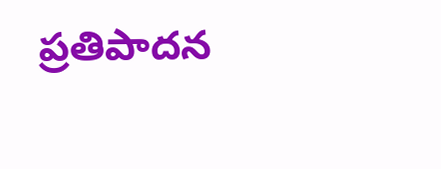ప్రతిపాదన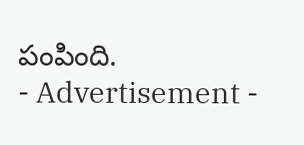పంపింది.
- Advertisement -